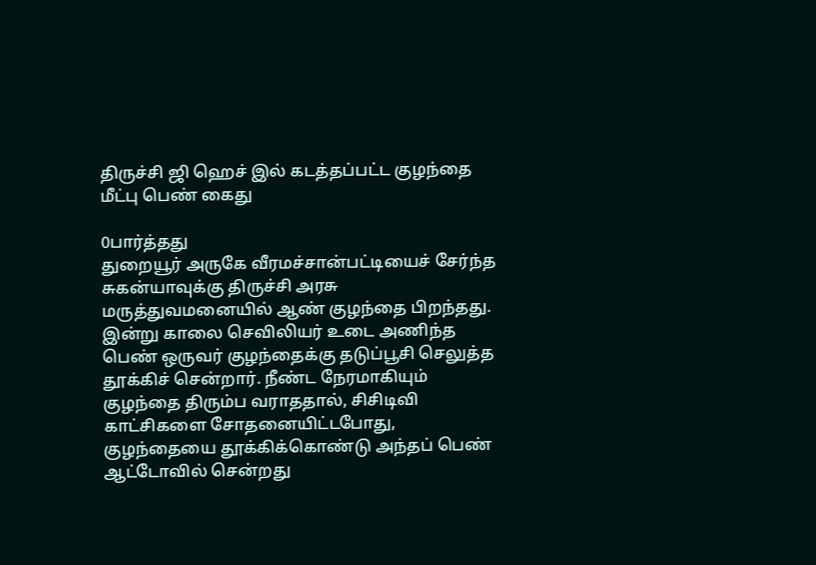திருச்சி ஜி ஹெச் இல் கடத்தப்பட்ட குழந்தை மீட்பு பெண் கைது

0பார்த்தது
துறையூர் அருகே வீரமச்சான்பட்டியைச் சேர்ந்த சுகன்யாவுக்கு திருச்சி அரசு மருத்துவமனையில் ஆண் குழந்தை பிறந்தது. இன்று காலை செவிலியர் உடை அணிந்த பெண் ஒருவர் குழந்தைக்கு தடுப்பூசி செலுத்த தூக்கிச் சென்றார். நீண்ட நேரமாகியும் குழந்தை திரும்ப வராததால், சிசிடிவி காட்சிகளை சோதனையிட்டபோது, குழந்தையை தூக்கிக்கொண்டு அந்தப் பெண் ஆட்டோவில் சென்றது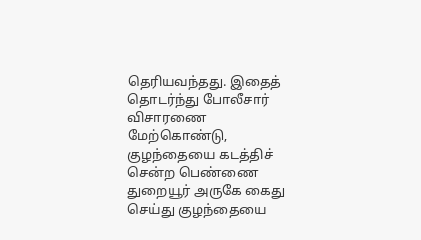தெரியவந்தது. இதைத் தொடர்ந்து போலீசார் விசாரணை மேற்கொண்டு, குழந்தையை கடத்திச் சென்ற பெண்ணை துறையூர் அருகே கைது செய்து குழந்தையை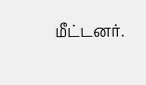மீட்டனர்.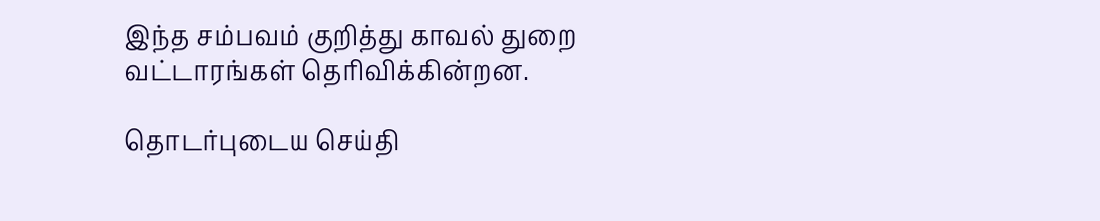இந்த சம்பவம் குறித்து காவல் துறை வட்டாரங்கள் தெரிவிக்கின்றன.

தொடர்புடைய செய்தி